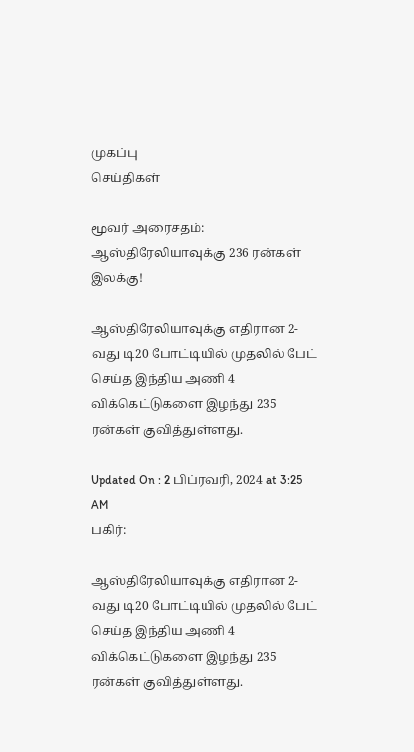முகப்பு
செய்திகள்

மூவர் அரைசதம்: ஆஸ்திரேலியாவுக்கு 236 ரன்கள் இலக்கு!

ஆஸ்திரேலியாவுக்கு எதிரான 2-வது டி20 போட்டியில் முதலில் பேட் செய்த இந்திய அணி 4 விக்கெட்டுகளை இழந்து 235 ரன்கள் குவித்துள்ளது.

Updated On : 2 பிப்ரவரி, 2024 at 3:25 AM
பகிர்:

ஆஸ்திரேலியாவுக்கு எதிரான 2-வது டி20 போட்டியில் முதலில் பேட் செய்த இந்திய அணி 4 விக்கெட்டுகளை இழந்து 235 ரன்கள் குவித்துள்ளது.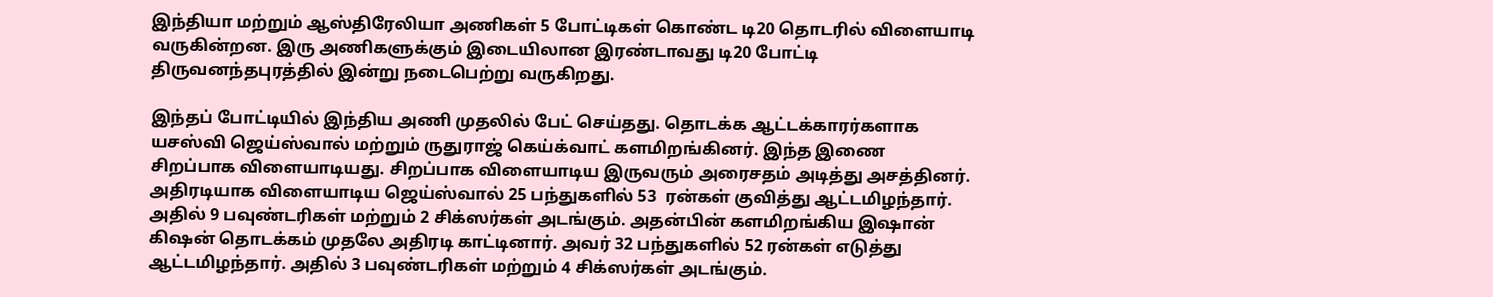இந்தியா மற்றும் ஆஸ்திரேலியா அணிகள் 5 போட்டிகள் கொண்ட டி20 தொடரில் விளையாடி வருகின்றன. இரு அணிகளுக்கும் இடையிலான இரண்டாவது டி20 போட்டி  திருவனந்தபுரத்தில் இன்று நடைபெற்று வருகிறது.

இந்தப் போட்டியில் இந்திய அணி முதலில் பேட் செய்தது. தொடக்க ஆட்டக்காரர்களாக யசஸ்வி ஜெய்ஸ்வால் மற்றும் ருதுராஜ் கெய்க்வாட் களமிறங்கினர். இந்த இணை சிறப்பாக விளையாடியது. சிறப்பாக விளையாடிய இருவரும் அரைசதம் அடித்து அசத்தினர். அதிரடியாக விளையாடிய ஜெய்ஸ்வால் 25 பந்துகளில் 53  ரன்கள் குவித்து ஆட்டமிழந்தார். அதில் 9 பவுண்டரிகள் மற்றும் 2 சிக்ஸர்கள் அடங்கும். அதன்பின் களமிறங்கிய இஷான் கிஷன் தொடக்கம் முதலே அதிரடி காட்டினார். அவர் 32 பந்துகளில் 52 ரன்கள் எடுத்து ஆட்டமிழந்தார். அதில் 3 பவுண்டரிகள் மற்றும் 4 சிக்ஸர்கள் அடங்கும்.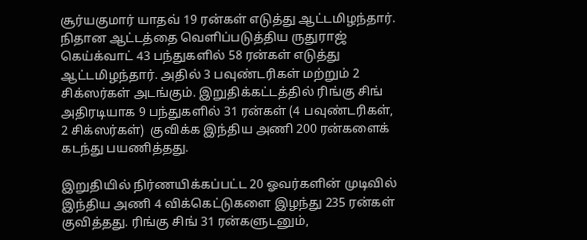சூர்யகுமார் யாதவ் 19 ரன்கள் எடுத்து ஆட்டமிழந்தார். நிதான ஆட்டத்தை வெளிப்படுத்திய ருதுராஜ் கெய்க்வாட் 43 பந்துகளில் 58 ரன்கள் எடுத்து ஆட்டமிழந்தார். அதில் 3 பவுண்டரிகள் மற்றும் 2 சிக்ஸர்கள் அடங்கும். இறுதிக்கட்டத்தில் ரிங்கு சிங் அதிரடியாக 9 பந்துகளில் 31 ரன்கள் (4 பவுண்டரிகள், 2 சிக்ஸர்கள்)  குவிக்க இந்திய அணி 200 ரன்களைக் கடந்து பயணித்தது.

இறுதியில் நிர்ணயிக்கப்பட்ட 20 ஓவர்களின் முடிவில் இந்திய அணி 4 விக்கெட்டுகளை இழந்து 235 ரன்கள் குவித்தது. ரிங்கு சிங் 31 ரன்களுடனும்,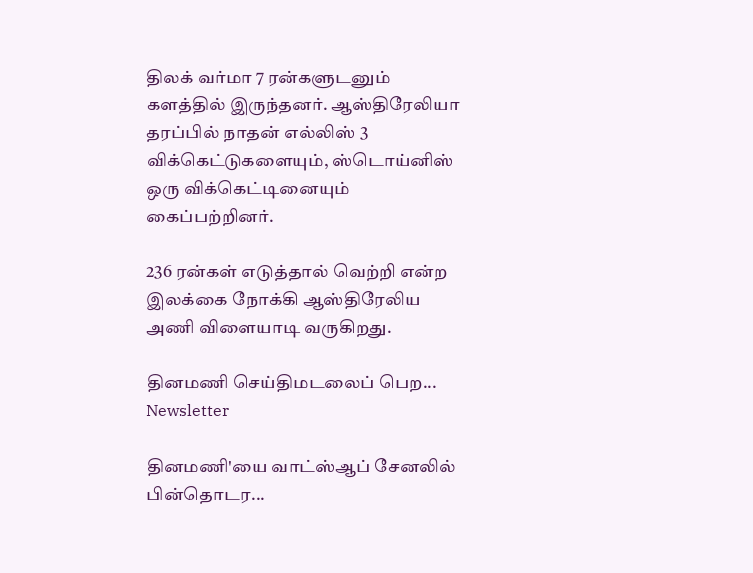திலக் வர்மா 7 ரன்களுடனும் களத்தில் இருந்தனர். ஆஸ்திரேலியா தரப்பில் நாதன் எல்லிஸ் 3 விக்கெட்டுகளையும், ஸ்டொய்னிஸ் ஒரு விக்கெட்டினையும் கைப்பற்றினர்.

236 ரன்கள் எடுத்தால் வெற்றி என்ற இலக்கை நோக்கி ஆஸ்திரேலிய அணி விளையாடி வருகிறது.

தினமணி செய்திமடலைப் பெற... Newsletter

தினமணி'யை வாட்ஸ்ஆப் சேனலில் பின்தொடர...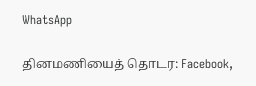WhatsApp

தினமணியைத் தொடர: Facebook,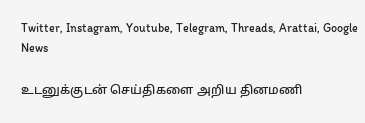Twitter, Instagram, Youtube, Telegram, Threads, Arattai, Google News

உடனுக்குடன் செய்திகளை அறிய தினமணி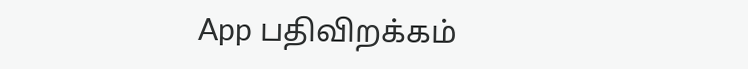App பதிவிறக்கம்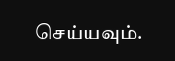செய்யவும்.